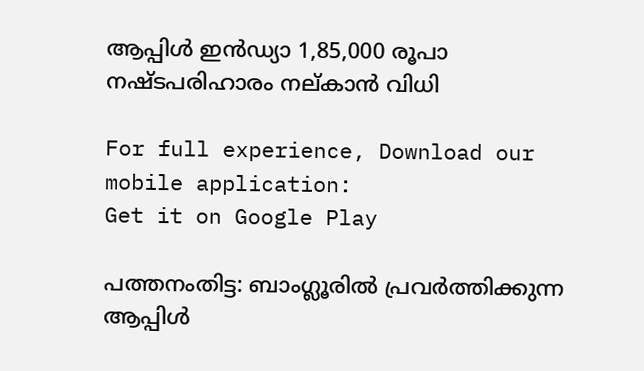ആപ്പിള്‍ ഇന്‍ഡ്യാ 1,85,000 രൂപാ നഷ്ടപരിഹാരം നല്കാൻ വിധി

For full experience, Download our mobile application:
Get it on Google Play

പത്തനംതിട്ട: ബാംഗ്ലൂരിൽ പ്രവർത്തിക്കുന്ന ആപ്പിള്‍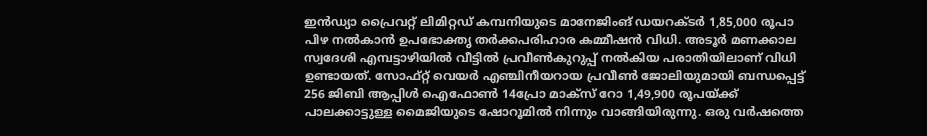ഇന്‍ഡ്യാ പ്രൈവറ്റ് ലിമിറ്റഡ് കമ്പനിയുടെ മാനേജിംങ് ഡയറക്ടര്‍ 1,85,000 രൂപാ പിഴ നൽകാന്‍ ഉപഭോക്തൃ തർക്കപരിഹാര കമ്മീഷൻ വിധി. അടൂർ മണക്കാല സ്വദേശി എമ്പട്ടാഴിയിൽ വീട്ടിൽ പ്രവീൺകുറുപ്പ് നൽകിയ പരാതിയിലാണ് വിധി ഉണ്ടായത്. സോഫ്റ്റ് വെയര്‍ എഞ്ചിനീയറായ പ്രവീണ്‍ ജോലിയുമായി ബന്ധപ്പെട്ട് 256 ജിബി ആപ്പിള്‍ ഐഫോണ്‍ 14പ്രോ മാക്സ് റോ 1,49,900 രൂപയ്ക്ക് പാലക്കാട്ടുള്ള മൈജിയുടെ ഷോറൂമില്‍ നിന്നും വാങ്ങിയിരുന്നു. ഒരു വർഷത്തെ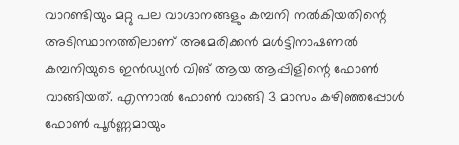വാറണ്ടിയും മറ്റു പല വാഗ്ദാനങ്ങളും കമ്പനി നൽകിയതിന്റെ അടിസ്ഥാനത്തിലാണ് അമേരിക്കൻ മൾട്ടിനാഷണൽ കമ്പനിയുടെ ഇൻഡ്യൻ വിങ് ആയ ആപ്പിളിന്റെ ഫോൺ വാങ്ങിയത്. എന്നാൽ ഫോൺ വാങ്ങി 3 മാസം കഴിഞ്ഞപ്പോൾ ഫോൺ പൂർണ്ണമായും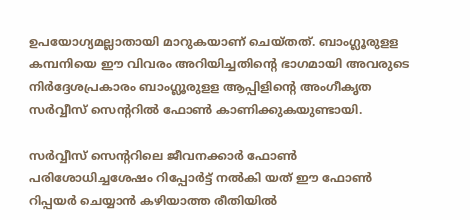ഉപയോഗ്യമല്ലാതായി മാറുകയാണ് ചെയ്തത്. ബാംഗ്ലൂരുളള കമ്പനിയെ ഈ വിവരം അറിയിച്ചതിൻ്റെ ഭാഗമായി അവരുടെ നിർദ്ദേശപ്രകാരം ബാംഗ്ലൂരുളള ആപ്പിളിൻ്റെ അംഗീകൃത സർവ്വീസ് സെൻ്ററിൽ ഫോൺ കാണിക്കുകയുണ്ടായി.

സർവ്വീസ് സെൻ്ററിലെ ജീവനക്കാർ ഫോൺ പരിശോധിച്ചശേഷം റിപ്പോർട്ട് നൽകി യത് ഈ ഫോൺ റിപ്പയർ ചെയ്യാൻ കഴിയാത്ത രീതിയിൽ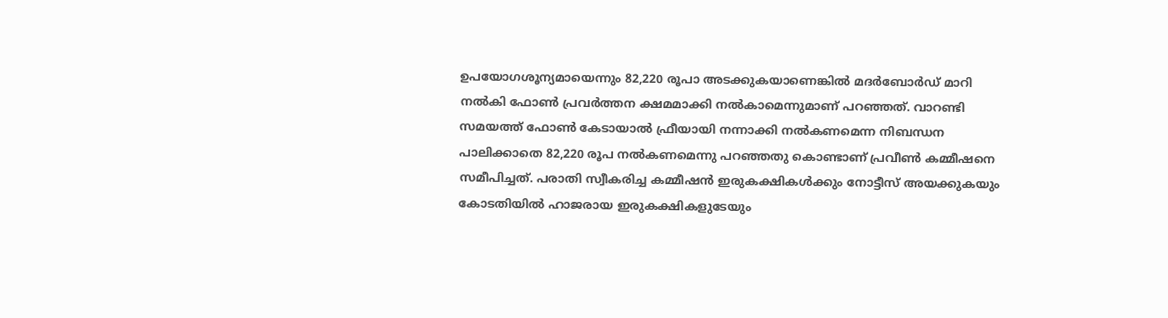ഉപയോഗശൂന്യമായെന്നും 82,220 രൂപാ അടക്കുകയാണെങ്കിൽ മദര്‍ബോര്‍ഡ് മാറി നൽകി ഫോൺ പ്രവർത്തന ക്ഷമമാക്കി നൽകാമെന്നുമാണ് പറഞ്ഞത്. വാറണ്ടി സമയത്ത് ഫോൺ കേടായാൽ ഫ്രീയായി നന്നാക്കി നൽകണമെന്ന നിബന്ധന പാലിക്കാതെ 82,220 രൂപ നൽകണമെന്നു പറഞ്ഞതു കൊണ്ടാണ് പ്രവീണ്‍ കമ്മീഷനെ സമീപിച്ചത്. പരാതി സ്വീകരിച്ച കമ്മീഷൻ ഇരുകക്ഷികൾക്കും നോട്ടീസ് അയക്കുകയും കോടതിയിൽ ഹാജരായ ഇരുകക്ഷികളുടേയും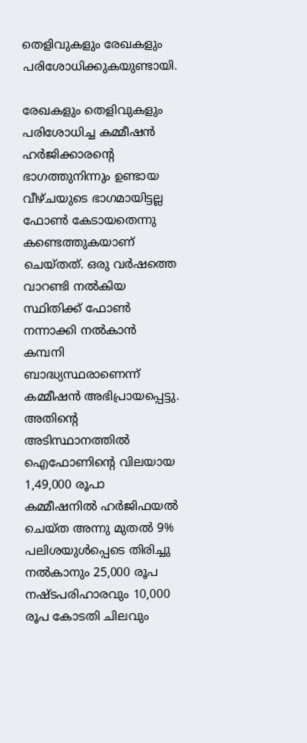തെളിവുകളും രേഖകളും പരിശോധിക്കുകയുണ്ടായി.

രേഖകളും തെളിവുകളും പരിശോധിച്ച കമ്മീഷൻ ഹർജിക്കാരന്‍റെ ഭാഗത്തുനിന്നും ഉണ്ടായ വീഴ്‌ചയുടെ ഭാഗമായിട്ടല്ല ഫോൺ കേടായതെന്നു കണ്ടെത്തുകയാണ് ചെയ്‌തത്‌. ഒരു വർഷത്തെ വാറണ്ടി നൽകിയ സ്ഥിതിക്ക് ഫോൺ നന്നാക്കി നൽകാൻ കമ്പനി ബാദ്ധ്യസ്ഥരാണെന്ന് കമ്മീഷൻ അഭിപ്രായപ്പെട്ടു. അതിന്റെ അടിസ്ഥാനത്തിൽ ഐഫോണിൻ്റെ വിലയായ 1,49,000 രൂപാ കമ്മീഷനിൽ ഹർജിഫയൽ ചെയ്ത‌ അന്നു മുതൽ 9% പലിശയുൾപ്പെടെ തിരിച്ചു നൽകാനും 25,000 രൂപ നഷ്ടപരിഹാരവും 10,000 രൂപ കോടതി ചിലവും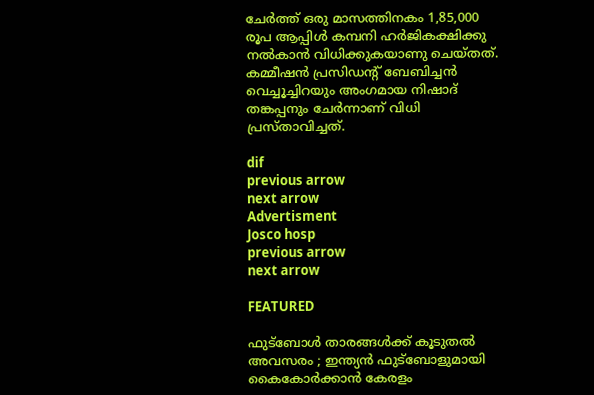ചേർത്ത് ഒരു മാസത്തിനകം 1,85,000 രൂപ ആപ്പിൾ കമ്പനി ഹർജികക്ഷിക്കു നൽകാൻ വിധിക്കുകയാണു ചെയ്തത്.
കമ്മീഷൻ പ്രസിഡൻ്റ് ബേബിച്ചൻ വെച്ചൂച്ചിറയും അംഗമായ നിഷാദ് തങ്കപ്പനും ചേർന്നാണ് വിധി പ്രസ്‌താവിച്ചത്.

dif
previous arrow
next arrow
Advertisment
Josco hosp
previous arrow
next arrow

FEATURED

ഫുട്‌ബോൾ താരങ്ങൾക്ക് കൂടുതൽ അവസരം ; ഇന്ത്യൻ ഫുട്‌ബോളുമായി കൈകോർക്കാൻ കേരളം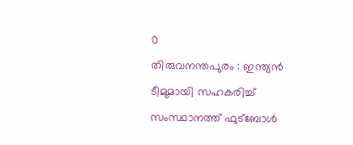0
തിരുവനന്തപുരം : ഇന്ത്യൻ ടീമുമായി സഹകരിച്ച് സംസ്ഥാനത്ത് ഫുട്ബോൾ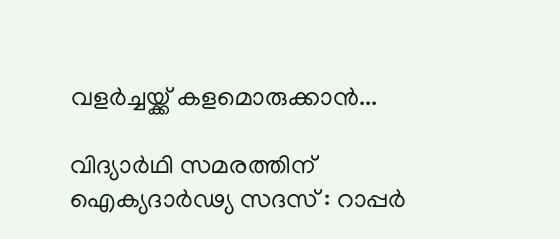വളർച്ചയ്ക്ക് കളമൊരുക്കാൻ...

വിദ്യാർഥി സമരത്തിന് ഐക്യദാര്‍ഢ്യ സദസ് : റാപ്പര്‍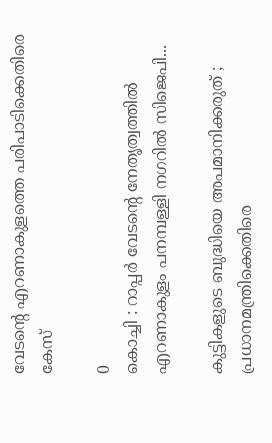വേടന്റെ എറണാകുളത്തെ പരിപാടിക്കെതിരെ കേസ്

0
കൊച്ചി : റാപ്പര്‍ വേടന്റെ നേതൃത്വത്തില്‍ എറണാകുളം പനമ്പള്ളി നഗറില്‍ സിജെപി...

കുട്ടികളുടെ ബുദ്ധിയെ അപമാനിക്കരുത് ; പ്രധാനമന്ത്രിക്കെതിരെ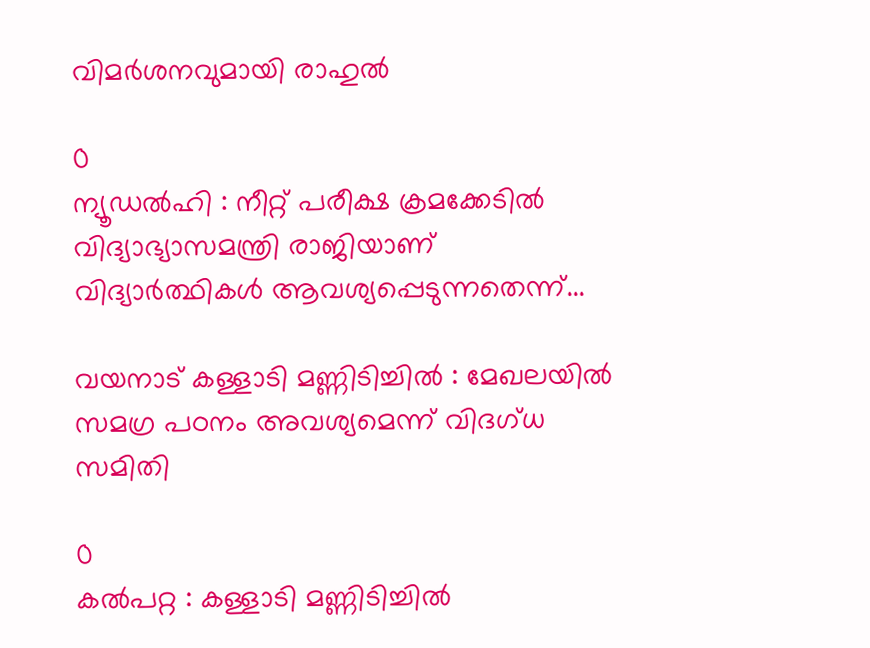വിമർശനവുമായി രാഹുൽ

0
ന്യൂഡൽഹി : നീറ്റ് പരീക്ഷ ക്രമക്കേടിൽ വിദ്യാഭ്യാസമന്ത്രി രാജിയാണ് വിദ്യാർത്ഥികൾ ആവശ്യപ്പെടുന്നതെന്ന്...

വയനാട് കള്ളാടി മണ്ണിടിച്ചിൽ : മേഖലയിൽ സമഗ്ര പഠനം അവശ്യമെന്ന് വിദഗ്ധ സമിതി

0
കൽപറ്റ : കള്ളാടി മണ്ണിടിച്ചിൽ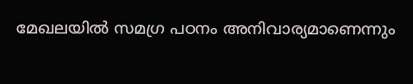മേഖലയിൽ സമഗ്ര പഠനം അനിവാര്യമാണെന്നും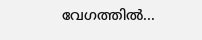വേഗത്തിൽ...